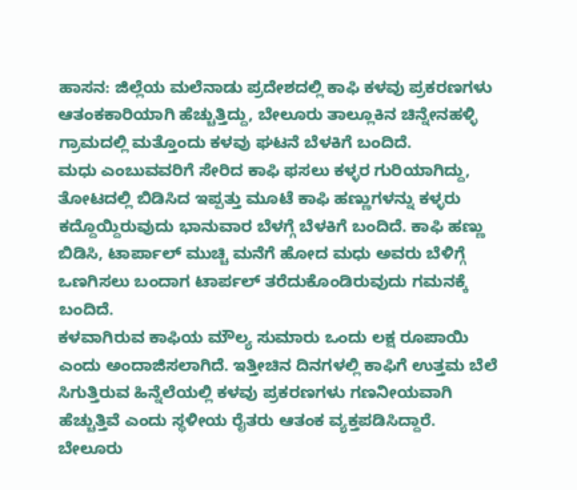ಹಾಸನ: ಜಿಲ್ಲೆಯ ಮಲೆನಾಡು ಪ್ರದೇಶದಲ್ಲಿ ಕಾಫಿ ಕಳವು ಪ್ರಕರಣಗಳು ಆತಂಕಕಾರಿಯಾಗಿ ಹೆಚ್ಚುತ್ತಿದ್ದು, ಬೇಲೂರು ತಾಲ್ಲೂಕಿನ ಚಿನ್ನೇನಹಳ್ಳಿ ಗ್ರಾಮದಲ್ಲಿ ಮತ್ತೊಂದು ಕಳವು ಘಟನೆ ಬೆಳಕಿಗೆ ಬಂದಿದೆ.
ಮಧು ಎಂಬುವವರಿಗೆ ಸೇರಿದ ಕಾಫಿ ಫಸಲು ಕಳ್ಳರ ಗುರಿಯಾಗಿದ್ದು, ತೋಟದಲ್ಲಿ ಬಿಡಿಸಿದ ಇಪ್ಪತ್ತು ಮೂಟೆ ಕಾಫಿ ಹಣ್ಣುಗಳನ್ನು ಕಳ್ಳರು ಕದ್ದೊಯ್ದಿರುವುದು ಭಾನುವಾರ ಬೆಳಗ್ಗೆ ಬೆಳಕಿಗೆ ಬಂದಿದೆ. ಕಾಫಿ ಹಣ್ಣು ಬಿಡಿಸಿ, ಟಾರ್ಪಾಲ್ ಮುಚ್ಚಿ ಮನೆಗೆ ಹೋದ ಮಧು ಅವರು ಬೆಳಿಗ್ಗೆ ಒಣಗಿಸಲು ಬಂದಾಗ ಟಾರ್ಪಲ್ ತರೆದುಕೊಂಡಿರುವುದು ಗಮನಕ್ಕೆ ಬಂದಿದೆ.
ಕಳವಾಗಿರುವ ಕಾಫಿಯ ಮೌಲ್ಯ ಸುಮಾರು ಒಂದು ಲಕ್ಷ ರೂಪಾಯಿ ಎಂದು ಅಂದಾಜಿಸಲಾಗಿದೆ. ಇತ್ತೀಚಿನ ದಿನಗಳಲ್ಲಿ ಕಾಫಿಗೆ ಉತ್ತಮ ಬೆಲೆ ಸಿಗುತ್ತಿರುವ ಹಿನ್ನೆಲೆಯಲ್ಲಿ ಕಳವು ಪ್ರಕರಣಗಳು ಗಣನೀಯವಾಗಿ ಹೆಚ್ಚುತ್ತಿವೆ ಎಂದು ಸ್ಥಳೀಯ ರೈತರು ಆತಂಕ ವ್ಯಕ್ತಪಡಿಸಿದ್ದಾರೆ.
ಬೇಲೂರು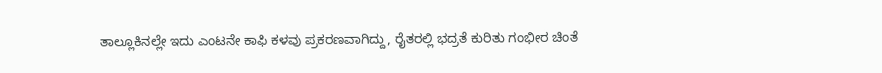ತಾಲ್ಲೂಕಿನಲ್ಲೇ ಇದು ಎಂಟನೇ ಕಾಫಿ ಕಳವು ಪ್ರಕರಣವಾಗಿದ್ದು, ರೈತರಲ್ಲಿ ಭದ್ರತೆ ಕುರಿತು ಗಂಭೀರ ಚಿಂತೆ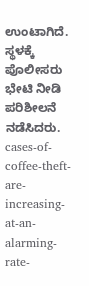ಉಂಟಾಗಿದೆ. ಸ್ಥಳಕ್ಕೆ ಪೊಲೀಸರು ಭೇಟಿ ನೀಡಿ ಪರಿಶೀಲನೆ ನಡೆಸಿದರು.
cases-of-coffee-theft-are-increasing-at-an-alarming-rate-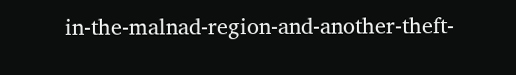in-the-malnad-region-and-another-theft-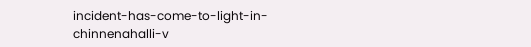incident-has-come-to-light-in-chinnenahalli-v